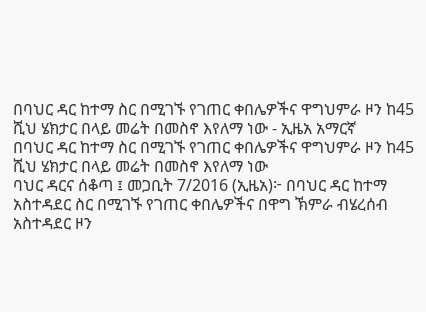በባህር ዳር ከተማ ስር በሚገኙ የገጠር ቀበሌዎችና ዋግህምራ ዞን ከ45 ሺህ ሄክታር በላይ መሬት በመስኖ እየለማ ነው - ኢዜአ አማርኛ
በባህር ዳር ከተማ ስር በሚገኙ የገጠር ቀበሌዎችና ዋግህምራ ዞን ከ45 ሺህ ሄክታር በላይ መሬት በመስኖ እየለማ ነው
ባህር ዳርና ሰቆጣ ፤ መጋቢት 7/2016 (ኢዜአ)፦ በባህር ዳር ከተማ አስተዳደር ስር በሚገኙ የገጠር ቀበሌዎችና በዋግ ኽምራ ብሄረሰብ አስተዳደር ዞን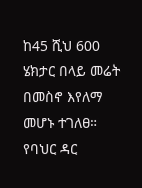ከ45 ሺህ 600 ሄክታር በላይ መሬት በመስኖ እየለማ መሆኑ ተገለፀ።
የባህር ዳር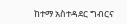ከተማ አስተዳደር ግብርና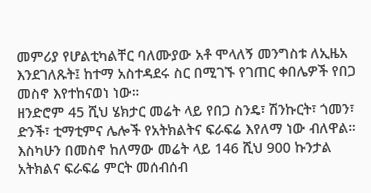መምሪያ የሆልቲካልቸር ባለሙያው አቶ ሞላለኝ መንግስቱ ለኢዜአ እንደገለጹት፤ ከተማ አስተዳደሩ ስር በሚገኙ የገጠር ቀበሌዎች የበጋ መስኖ እየተከናወነ ነው።
ዘንድሮም 45 ሺህ ሄክታር መሬት ላይ የበጋ ስንዴ፣ ሽንኩርት፣ ጎመን፣ ድንች፣ ቲማቲምና ሌሎች የአትክልትና ፍራፍሬ እየለማ ነው ብለዋል።
እስካሁን በመስኖ ከለማው መሬት ላይ 146 ሺህ 900 ኩንታል አትክልና ፍራፍሬ ምርት መሰብሰብ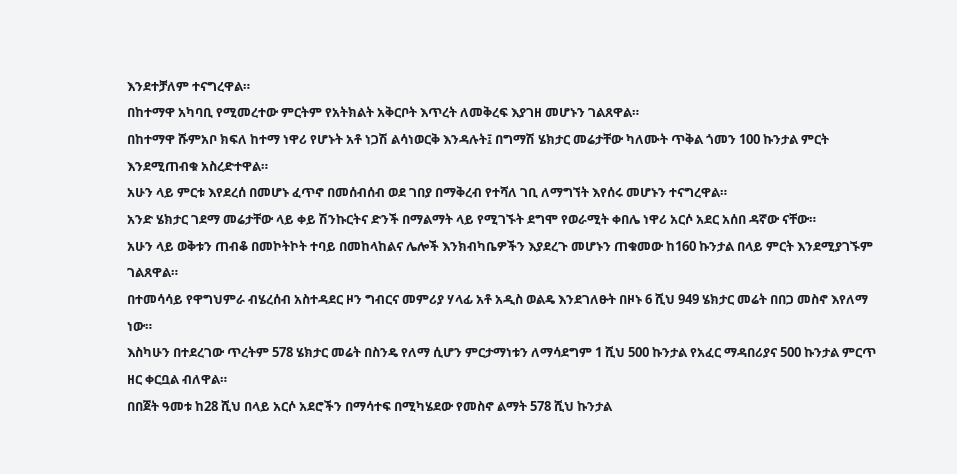እንደተቻለም ተናግረዋል።
በከተማዋ አካባቢ የሚመረተው ምርትም የአትክልት አቅርቦት እጥረት ለመቅረፍ እያገዘ መሆኑን ገልጸዋል።
በከተማዋ ሹምአቦ ክፍለ ከተማ ነዋሪ የሆኑት አቶ ነጋሽ ልሳነወርቅ እንዳሉት፤ በግማሽ ሄክታር መሬታቸው ካለሙት ጥቅል ጎመን 100 ኩንታል ምርት እንደሚጠብቁ አስረድተዋል።
አሁን ላይ ምርቱ እየደረሰ በመሆኑ ፈጥኖ በመሰብሰብ ወደ ገበያ በማቅረብ የተሻለ ገቢ ለማግኘት እየሰሩ መሆኑን ተናግረዋል።
አንድ ሄክታር ገደማ መሬታቸው ላይ ቀይ ሽንኩርትና ድንች በማልማት ላይ የሚገኙት ደግሞ የወራሚት ቀበሌ ነዋሪ አርሶ አደር አሰበ ዳኛው ናቸው።
አሁን ላይ ወቅቱን ጠብቆ በመኮትኮት ተባይ በመከላከልና ሌሎች እንክብካቤዎችን እያደረጉ መሆኑን ጠቁመው ከ160 ኩንታል በላይ ምርት እንደሚያገኙም ገልጸዋል።
በተመሳሳይ የዋግህምራ ብሄረሰብ አስተዳደር ዞን ግብርና መምሪያ ሃላፊ አቶ አዲስ ወልዴ እንደገለፁት በዞኑ 6 ሺህ 949 ሄክታር መሬት በበጋ መስኖ እየለማ ነው።
እስካሁን በተደረገው ጥረትም 578 ሄክታር መሬት በስንዴ የለማ ሲሆን ምርታማነቱን ለማሳደግም 1 ሺህ 500 ኩንታል የአፈር ማዳበሪያና 500 ኩንታል ምርጥ ዘር ቀርቧል ብለዋል።
በበጀት ዓመቱ ከ28 ሺህ በላይ አርሶ አደሮችን በማሳተፍ በሚካሄደው የመስኖ ልማት 578 ሺህ ኩንታል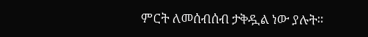ምርት ለመሰብሰብ ታቅዷል ነው ያሉት።